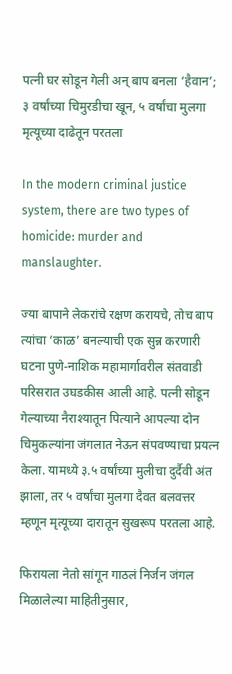पत्नी घर सोडून गेली अन् बाप बनला ‘हैवान’; ३ वर्षांच्या चिमुरडीचा खून, ५ वर्षांचा मुलगा मृत्यूच्या दाढेतून परतला

In the modern criminal justice system, there are two types of homicide: murder and manslaughter.

ज्या बापाने लेकरांचे रक्षण करायचे, तोच बाप त्यांचा ‘काळ’ बनल्याची एक सुन्न करणारी घटना पुणे-नाशिक महामार्गावरील संतवाडी परिसरात उघडकीस आली आहे. पत्नी सोडून गेल्याच्या नैराश्यातून पित्याने आपल्या दोन चिमुकल्यांना जंगलात नेऊन संपवण्याचा प्रयत्न केला. यामध्ये ३.५ वर्षांच्या मुलीचा दुर्दैवी अंत झाला, तर ५ वर्षांचा मुलगा दैवत बलवत्तर म्हणून मृत्यूच्या दारातून सुखरूप परतला आहे.

फिरायला नेतो सांगून गाठलं निर्जन जंगल
मिळालेल्या माहितीनुसार,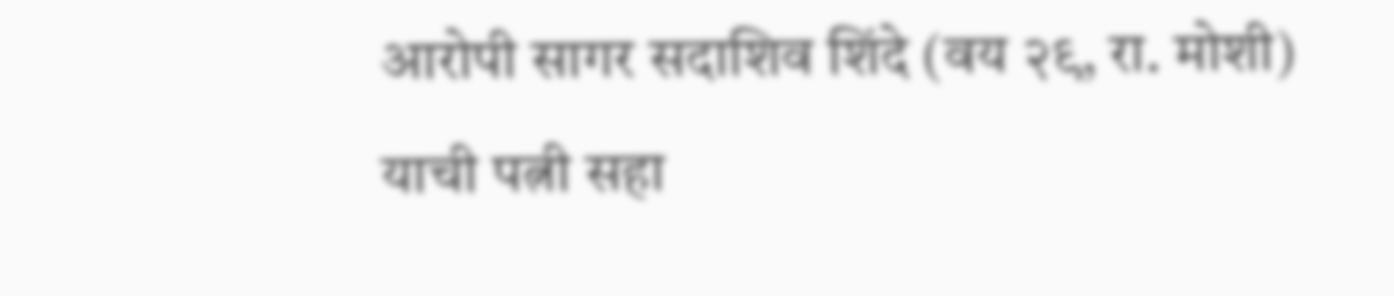आरोपी सागर सदाशिव शिंदे (वय २९, रा. मोशी) याची पत्नी सहा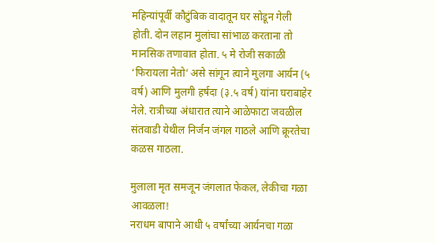महिन्यांपूर्वी कौटुंबिक वादातून घर सोडून गेली होती. दोन लहान मुलांचा सांभाळ करताना तो मानसिक तणावात होता. ५ मे रोजी सकाळी ‘फिरायला नेतो’ असे सांगून त्याने मुलगा आर्यन (५ वर्ष) आणि मुलगी हर्षदा (३.५ वर्ष) यांना घराबाहेर नेले. रात्रीच्या अंधारात त्याने आळेफाटा जवळील संतवाडी येथील निर्जन जंगल गाठले आणि क्रूरतेचा कळस गाठला.

मुलाला मृत समजून जंगलात फेकल, लेकीचा गळा आवळला!
नराधम बापाने आधी ५ वर्षांच्या आर्यनचा गळा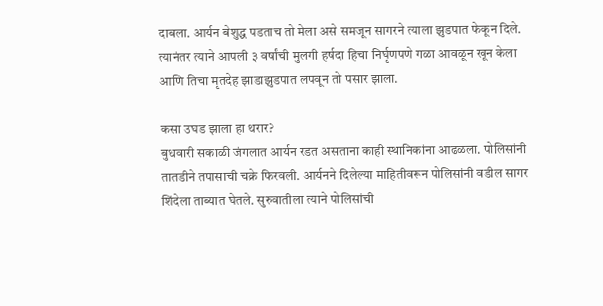दाबला. आर्यन बेशुद्ध पडताच तो मेला असे समजून सागरने त्याला झुडपात फेकून दिले. त्यानंतर त्याने आपली ३ वर्षांची मुलगी हर्षदा हिचा निर्घृणपणे गळा आवळून खून केला आणि तिचा मृतदेह झाडाझुडपात लपवून तो पसार झाला.

कसा उघड झाला हा थरार?
बुधवारी सकाळी जंगलात आर्यन रडत असताना काही स्थानिकांना आढळला. पोलिसांनी तातडीने तपासाची चक्रे फिरवली. आर्यनने दिलेल्या माहितीवरून पोलिसांनी वडील सागर शिंदेला ताब्यात घेतले. सुरुवातीला त्याने पोलिसांची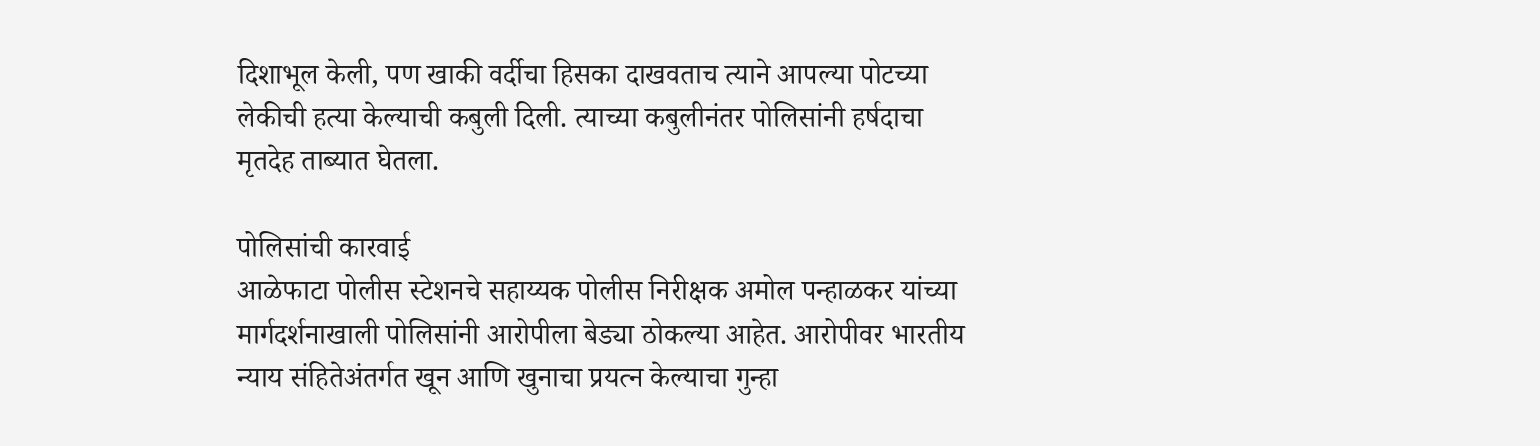दिशाभूल केली, पण खाकी वर्दीचा हिसका दाखवताच त्याने आपल्या पोटच्या लेकीची हत्या केल्याची कबुली दिली. त्याच्या कबुलीनंतर पोलिसांनी हर्षदाचा मृतदेह ताब्यात घेतला.

पोलिसांची कारवाई
आळेफाटा पोलीस स्टेशनचे सहाय्यक पोलीस निरीक्षक अमोल पन्हाळकर यांच्या मार्गदर्शनाखाली पोलिसांनी आरोपीला बेड्या ठोकल्या आहेत. आरोपीवर भारतीय न्याय संहितेअंतर्गत खून आणि खुनाचा प्रयत्न केल्याचा गुन्हा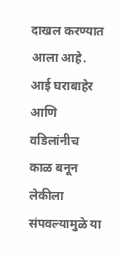दाखल करण्यात आला आहे. आई घराबाहेर आणि वडिलांनीच काळ बनून लेकीला संपवल्यामुळे या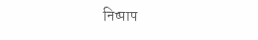निष्पाप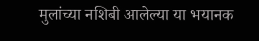मुलांच्या नशिबी आलेल्या या भयानक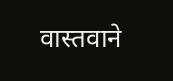वास्तवाने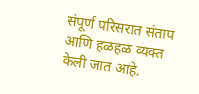संपूर्ण परिसरात संताप आणि हळहळ व्यक्त केली जात आहे.